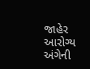જાહેર આરોગ્ય અંગેની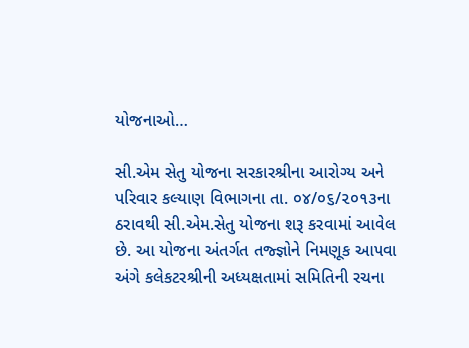યોજનાઓ…

સી.એમ સેતુ યોજના સરકારશ્રીના આરોગ્ય અને પરિવાર કલ્યાણ વિભાગના તા. ૦૪/૦૬/૨૦૧૩ના ઠરાવથી સી.એમ.સેતુ યોજના શરૂ કરવામાં આવેલ છે. આ યોજના અંતર્ગત તજ્જ્ઞોને નિમણૂક આપવા અંગે કલેકટરશ્રીની અધ્યક્ષતામાં સમિતિની રચના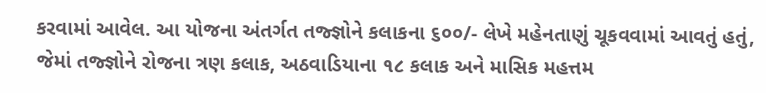કરવામાં આવેલ. આ યોજના અંતર્ગત તજ્જ્ઞોને કલાકના ૬૦૦/- લેખે મહેનતાણું ચૂકવવામાં આવતું હતું, જેમાં તજ્જ્ઞોને રોજના ત્રણ કલાક, અઠવાડિયાના ૧૮ કલાક અને માસિક મહત્તમ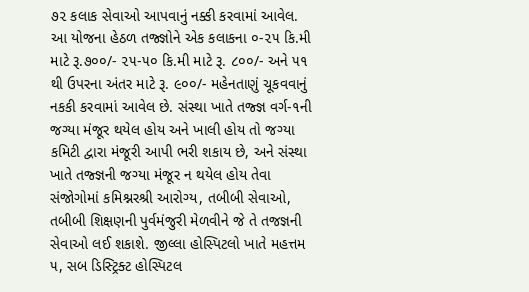૭૨ કલાક સેવાઓ આપવાનું નક્કી કરવામાં આવેલ. આ યોજના હેઠળ તજ્જ્ઞોને એક કલાકના ૦-૨૫ કિ.મી માટે રૂ.૭૦૦/- ૨૫-૫૦ કિ.મી માટે રૂ. ૮૦૦/- અને ૫૧ થી ઉપરના અંતર માટે રૂ. ૯૦૦/- મહેનતાણું ચૂકવવાનું નકકી કરવામાં આવેલ છે. સંસ્થા ખાતે તજ્જ્ઞ વર્ગ-૧ની જગ્યા મંજૂર થયેલ હોય અને ખાલી હોય તો જગ્યા કમિટી દ્વારા મંજૂરી આપી ભરી શકાય છે, અને સંસ્થા ખાતે તજ્જ્ઞની જગ્યા મંજૂર ન થયેલ હોય તેવા સંજોગોમાં કમિશ્નરશ્રી આરોગ્ય, તબીબી સેવાઓ, તબીબી શિક્ષણની પુર્વમંજુરી મેળવીને જે તે તજજ્ઞની સેવાઓ લઈ શકાશે. જીલ્લા હોસ્પિટલો ખાતે મહત્તમ ૫, સબ ડિસ્ટ્રિક્ટ હોસ્પિટલ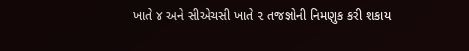ખાતે ૪ અને સીએચસી ખાતે ૨ તજજ્ઞોની નિમણુક કરી શકાય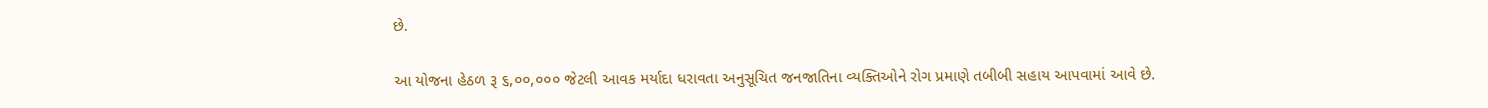છે.

આ યોજના હેઠળ રૂ ૬,૦૦,૦૦૦ જેટલી આવક મર્યાદા ધરાવતા અનુસૂચિત જનજાતિના વ્યક્તિઓને રોગ પ્રમાણે તબીબી સહાય આપવામાં આવે છે.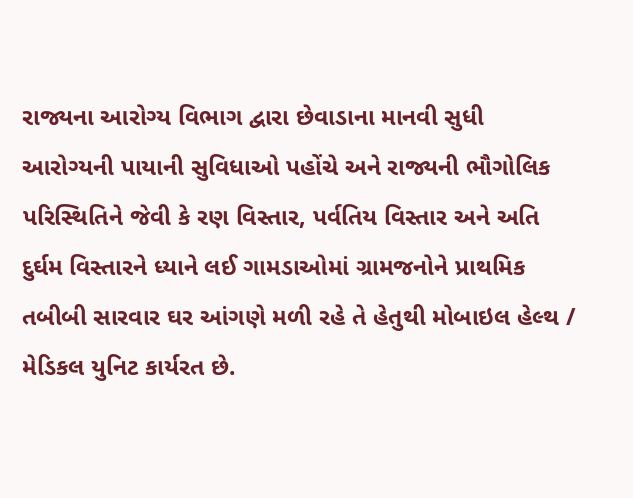રાજ્યના આરોગ્ય વિભાગ દ્વારા છેવાડાના માનવી સુધી આરોગ્યની પાયાની સુવિધાઓ પહોંચે અને રાજ્યની ભૌગોલિક પરિસ્થિતિને જેવી કે રણ વિસ્તાર, પર્વતિય વિસ્તાર અને અતિ દુર્ઘમ વિસ્તારને ધ્યાને લઈ ગામડાઓમાં ગ્રામજનોને પ્રાથમિક તબીબી સારવાર ઘર આંગણે મળી રહે તે હેતુથી મોબાઇલ હેલ્થ / મેડિકલ યુનિટ કાર્યરત છે.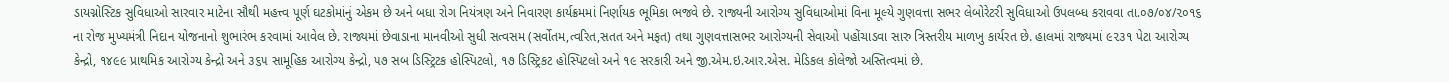ડાયગ્નોસ્ટિક સુવિધાઓ સારવાર માટેના સૌથી મહત્ત્વ પૂર્ણ ઘટકોમાંનું એકમ છે અને બધા રોગ નિયંત્રણ અને નિવારણ કાર્યક્રમમાં નિર્ણાયક ભૂમિકા ભજવે છે. રાજ્યની આરોગ્ય સુવિધાઓમાં વિના મૂલ્યે ગુણવત્તા સભર લેબોરેટરી સુવિધાઓ ઉપલબ્ધ કરાવવા તા.૦૭/૦૪/૨૦૧૬ ના રોજ મુખ્યમંત્રી નિદાન યોજનાનો શુભારંભ કરવામાં આવેલ છે. રાજ્યમાં છેવાડાના માનવીઓ સુધી સત્વસમ (સર્વોતમ,ત્વરિત,સતત અને મફત) તથા ગુણવત્તાસભર આરોગ્યની સેવાઓ પહોંચાડવા સારુ ત્રિસ્તરીય માળખુ કાર્યરત છે. હાલમાં રાજ્યમાં ૯૨૩૧ પેટા આરોગ્ય કેન્દ્રો, ૧૪૯૯ પ્રાથમિક આરોગ્ય કેન્દ્રો અને ૩૬૫ સામૂહિક આરોગ્ય કેન્દ્રો, ૫૭ સબ ડિસ્ટ્રિટક હોસ્પિટલો, ૧૭ ડિસ્ટ્રિકટ હોસ્પિટલો અને ૧૯ સરકારી અને જી.એમ.ઇ.આર.એસ. મેડિકલ કોલેજો અસ્તિત્વમાં છે.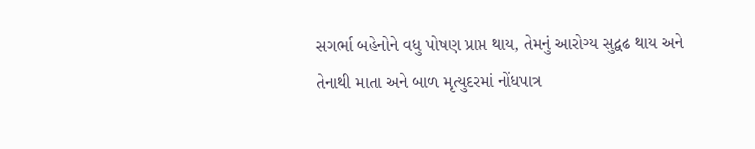સગર્ભા બહેનોને વધુ પોષણ પ્રાપ્ત થાય, તેમનું આરોગ્ય સુદ્વઢ થાય અને તેનાથી માતા અને બાળ મૃત્યુદરમાં નોંધપાત્ર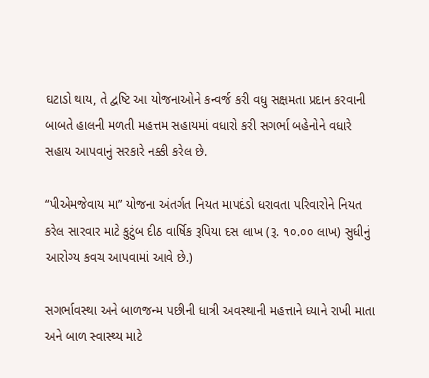ઘટાડો થાય, તે દ્વષ્ટિ આ યોજનાઓને કન્વર્જ કરી વધુ સક્ષમતા પ્રદાન કરવાની બાબતે હાલની મળતી મહત્તમ સહાયમાં વધારો કરી સગર્ભા બહેનોને વધારે સહાય આપવાનું સરકારે નક્કી કરેલ છે.

“પીએમજેવાય મા” યોજના અંતર્ગત નિયત માપદંડો ધરાવતા પરિવારોને નિયત કરેલ સારવાર માટે કુટુંબ દીઠ વાર્ષિક રૂપિયા દસ લાખ (રૂ. ૧૦.૦૦ લાખ) સુધીનું આરોગ્ય કવચ આપવામાં આવે છે.)

સગર્ભાવસ્થા અને બાળજન્મ પછીની ધાત્રી અવસ્થાની મહત્તાને ધ્યાને રાખી માતા અને બાળ સ્વાસ્થ્ય માટે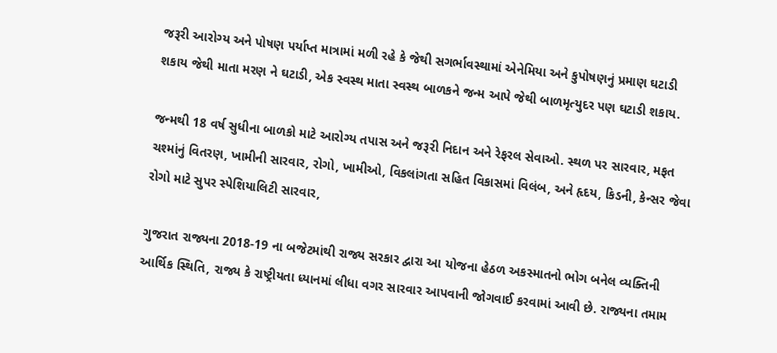જરૂરી આરોગ્ય અને પોષણ પર્યાપ્ત માત્રામાં મળી રહે કે જેથી સગર્ભાવસ્થામાં એનેમિયા અને કુપોષણનું પ્રમાણ ઘટાડી શકાય જેથી માતા મરણ ને ઘટાડી, એક સ્વસ્થ માતા સ્વસ્થ બાળકને જન્મ આપે જેથી બાળમૃત્યુદર પણ ઘટાડી શકાય.

જન્મથી 18 વર્ષ સુધીના બાળકો માટે આરોગ્ય તપાસ અને જરૂરી નિદાન અને રેફરલ સેવાઓ. સ્થળ પર સારવાર, મફત ચશ્માંનું વિતરણ, ખામીની સારવાર, રોગો, ખામીઓ, વિકલાંગતા સહિત વિકાસમાં વિલંબ, અને હૃદય, કિડની, કેન્સર જેવા રોગો માટે સુપર સ્પેશિયાલિટી સારવાર,

ગુજરાત રાજ્યના 2018-19 ના બજેટમાંથી રાજ્ય સરકાર દ્વારા આ યોજના હેઠળ અકસ્માતનો ભોગ બનેલ વ્યક્તિની આર્થિક સ્થિતિ, રાજ્ય કે રાષ્ટ્રીયતા ધ્યાનમાં લીધા વગર સારવાર આપવાની જોગવાઈ કરવામાં આવી છે. રાજ્યના તમામ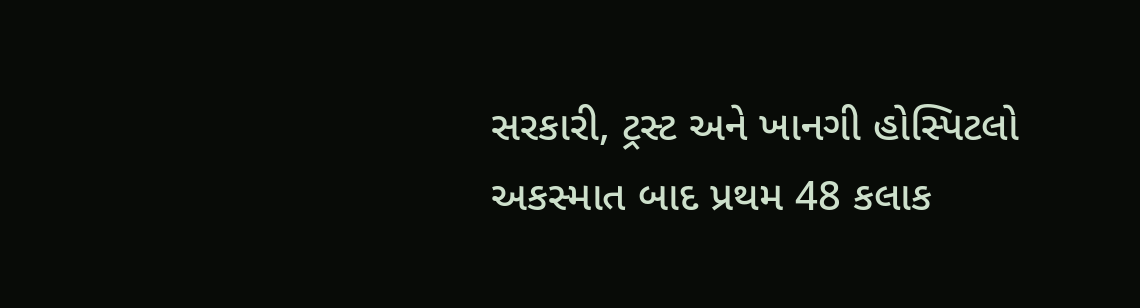સરકારી, ટ્રસ્ટ અને ખાનગી હોસ્પિટલો અકસ્માત બાદ પ્રથમ 48 કલાક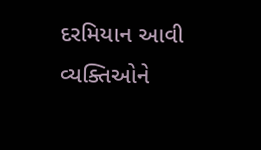દરમિયાન આવી વ્યક્તિઓને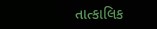તાત્કાલિક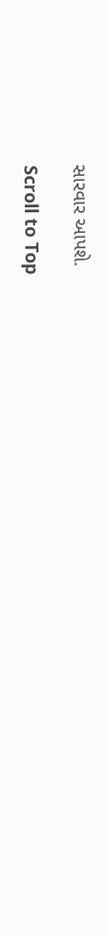સારવાર આપશે.

Scroll to Top